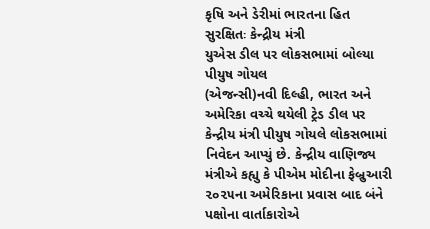કૃષિ અને ડેરીમાં ભારતના હિત સુરક્ષિતઃ કેન્દ્રીય મંત્રી
યુએસ ડીલ પર લોકસભામાં બોલ્યા પીયુષ ગોયલ
(એજન્સી)નવી દિલ્હી, ભારત અને અમેરિકા વચ્ચે થયેલી ટ્રેડ ડીલ પર કેન્દ્રીય મંત્રી પીયુષ ગોયલે લોકસભામાં નિવેદન આપ્યું છે. કેન્દ્રીય વાણિજ્ય મંત્રીએ કહ્યુ કે પીએમ મોદીના ફેબ્રુઆરી ૨૦૨૫ના અમેરિકાના પ્રવાસ બાદ બંને પક્ષોના વાર્તાકારોએ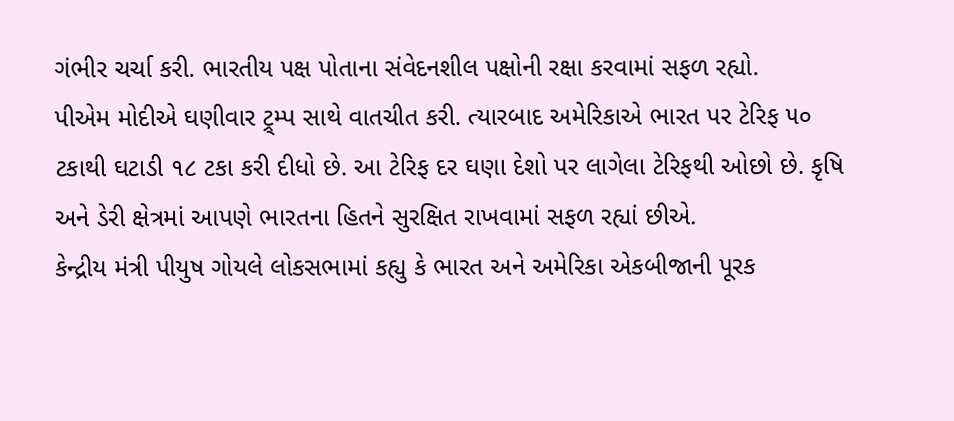ગંભીર ચર્ચા કરી. ભારતીય પક્ષ પોતાના સંવેદનશીલ પક્ષોની રક્ષા કરવામાં સફળ રહ્યો.
પીએમ મોદીએ ઘણીવાર ટ્ર્મ્પ સાથે વાતચીત કરી. ત્યારબાદ અમેરિકાએ ભારત પર ટેરિફ ૫૦ ટકાથી ઘટાડી ૧૮ ટકા કરી દીધો છે. આ ટેરિફ દર ઘણા દેશો પર લાગેલા ટેરિફથી ઓછો છે. કૃષિ અને ડેરી ક્ષેત્રમાં આપણે ભારતના હિતને સુરક્ષિત રાખવામાં સફળ રહ્યાં છીએ.
કેન્દ્રીય મંત્રી પીયુષ ગોયલે લોકસભામાં કહ્યુ કે ભારત અને અમેરિકા એકબીજાની પૂરક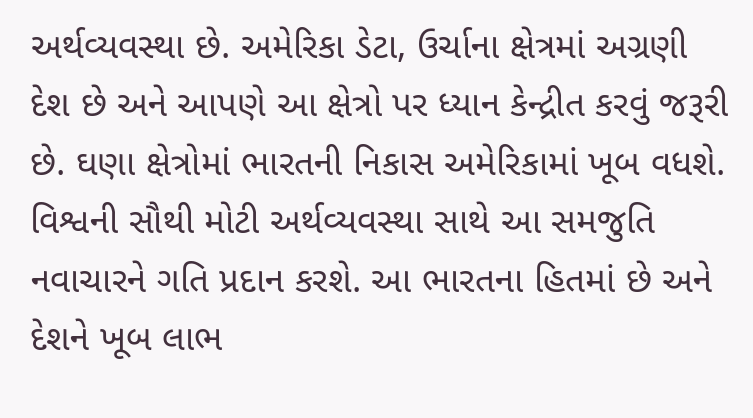અર્થવ્યવસ્થા છે. અમેરિકા ડેટા, ઉર્ચાના ક્ષેત્રમાં અગ્રણી દેશ છે અને આપણે આ ક્ષેત્રો પર ધ્યાન કેન્દ્રીત કરવું જરૂરી છે. ઘણા ક્ષેત્રોમાં ભારતની નિકાસ અમેરિકામાં ખૂબ વધશે. વિશ્વની સૌથી મોટી અર્થવ્યવસ્થા સાથે આ સમજુતિ નવાચારને ગતિ પ્રદાન કરશે. આ ભારતના હિતમાં છે અને દેશને ખૂબ લાભ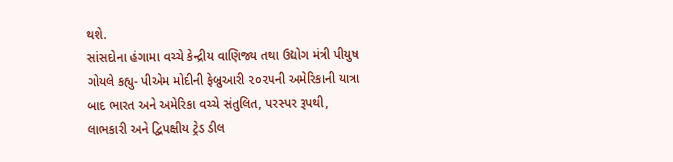થશે.
સાંસદોના હંગામા વચ્ચે કેન્દ્રીય વાણિજ્ય તથા ઉદ્યોગ મંત્રી પીયુષ ગોયલે કહ્યુ- પીએમ મોદીની ફેબ્રુઆરી ૨૦૨૫ની અમેરિકાની યાત્રા બાદ ભારત અને અમેરિકા વચ્ચે સંતુલિત, પરસ્પર રૂપથી, લાભકારી અને દ્વિપક્ષીય ટ્રેડ ડીલ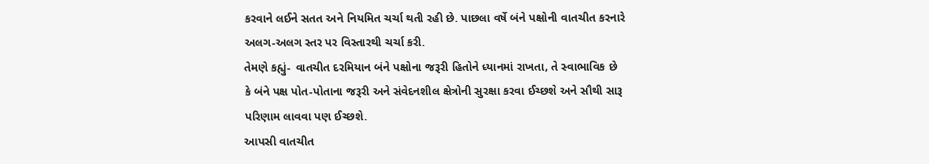કરવાને લઈને સતત અને નિયમિત ચર્ચા થતી રહી છે. પાછલા વર્ષે બંને પક્ષોની વાતચીત કરનારે અલગ-અલગ સ્તર પર વિસ્તારથી ચર્ચા કરી.
તેમણે કહ્યું- વાતચીત દરમિયાન બંને પક્ષોના જરૂરી હિતોને ધ્યાનમાં રાખતા, તે સ્વાભાવિક છે કે બંને પક્ષ પોત-પોતાના જરૂરી અને સંવેદનશીલ ક્ષેત્રોની સુરક્ષા કરવા ઈચ્છશે અને સૌથી સારૂ પરિણામ લાવવા પણ ઈચ્છશે.
આપસી વાતચીત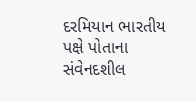દરમિયાન ભારતીય પક્ષે પોતાના સંવેનદશીલ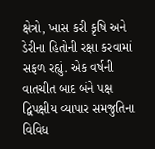ક્ષેત્રો, ખાસ કરી કૃષિ અને ડેરીના હિતોની રક્ષા કરવામાં સફળ રહ્યું. એક વર્ષની વાતચીત બાદ બંને પક્ષ દ્વિપક્ષીય વ્યાપાર સમજુતિના વિવિધ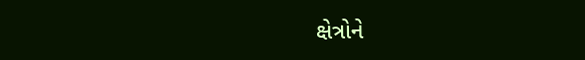ક્ષેત્રોને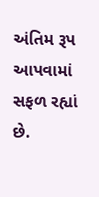અંતિમ રૂપ આપવામાં સફળ રહ્યાં છે.